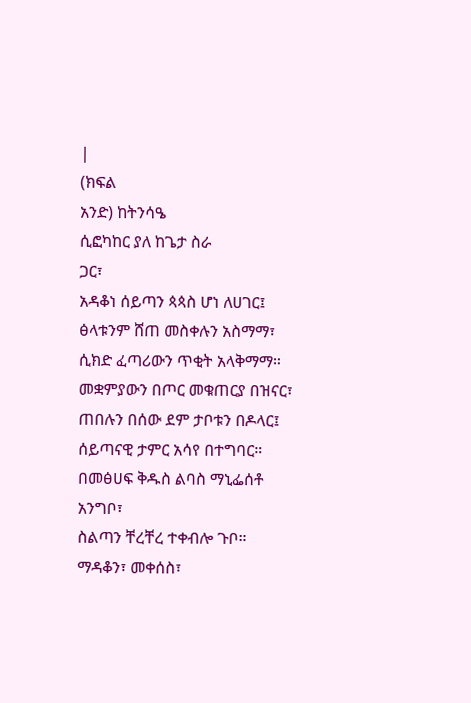|
(ክፍል
አንድ) ከትንሳዔ
ሲፎካከር ያለ ከጌታ ስራ
ጋር፣
አዳቆነ ሰይጣን ጳጳስ ሆነ ለሀገር፤
ፅላቱንም ሸጠ መስቀሉን አስማማ፣
ሲክድ ፈጣሪውን ጥቂት አላቅማማ።
መቋምያውን በጦር መቁጠርያ በዝናር፣
ጠበሉን በሰው ደም ታቦቱን በዶላር፤
ሰይጣናዊ ታምር አሳየ በተግባር።
በመፅሀፍ ቅዱስ ልባስ ማኒፌሰቶ አንግቦ፣
ስልጣን ቸረቸረ ተቀብሎ ጉቦ።
ማዳቆን፣ መቀሰስ፣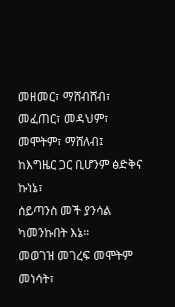መዘመር፣ ማሸብሸብ፣
መፈጠር፣ መዳህም፣ መሞትም፣ ማሸለብ፤
ከእግዜር ጋር ቢሆንም ፅድቅና ኩነኔ፣
ሰይጣንስ መች ያንሳል ካመንኩበት እኔ።
መወገዝ መገረፍ መሞትም መነሳት፣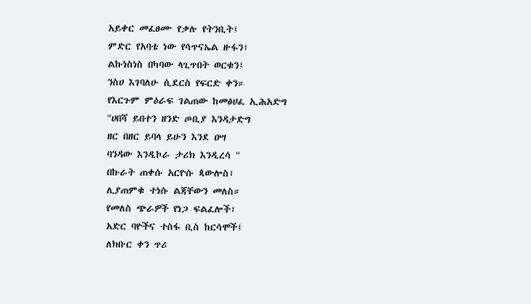አይቀር መፈፀሙ የቃሉ የትንቢት፤
ምድር የአባቴ ነው የሳጥናኤል ዙፋን፣
ልኩነስነስ በካባው ላጊጥበት ወርቁን፤
ንስሀ እገባለሁ ሲደርስ የፍርድ ቀን።
የእርጉም ምዕራፍ ገልጠው ከመፅሀፈ ኢሕአድግ
''ሀበሻ ይበተን ዘንድ ጦቢያ እንዳታድግ
ዘር በዘር ይባላ ይሁን እንደ ዐሣ
ባንዳው እንዲኮራ ታሪክ እንዲረሳ ''
በኩራት ጠቀሱ አርዮሱ ጳውሎስ፣
ሊያጠምቁ ተነሱ ልጃቸውን መለስ።
የመለስ ጭራዎች የነጋ ፍልፈሎች፣
አድር ባዮችና ተስፋ ቢስ ከርሳሞች፤
ለክቡር ቀን ጥሪ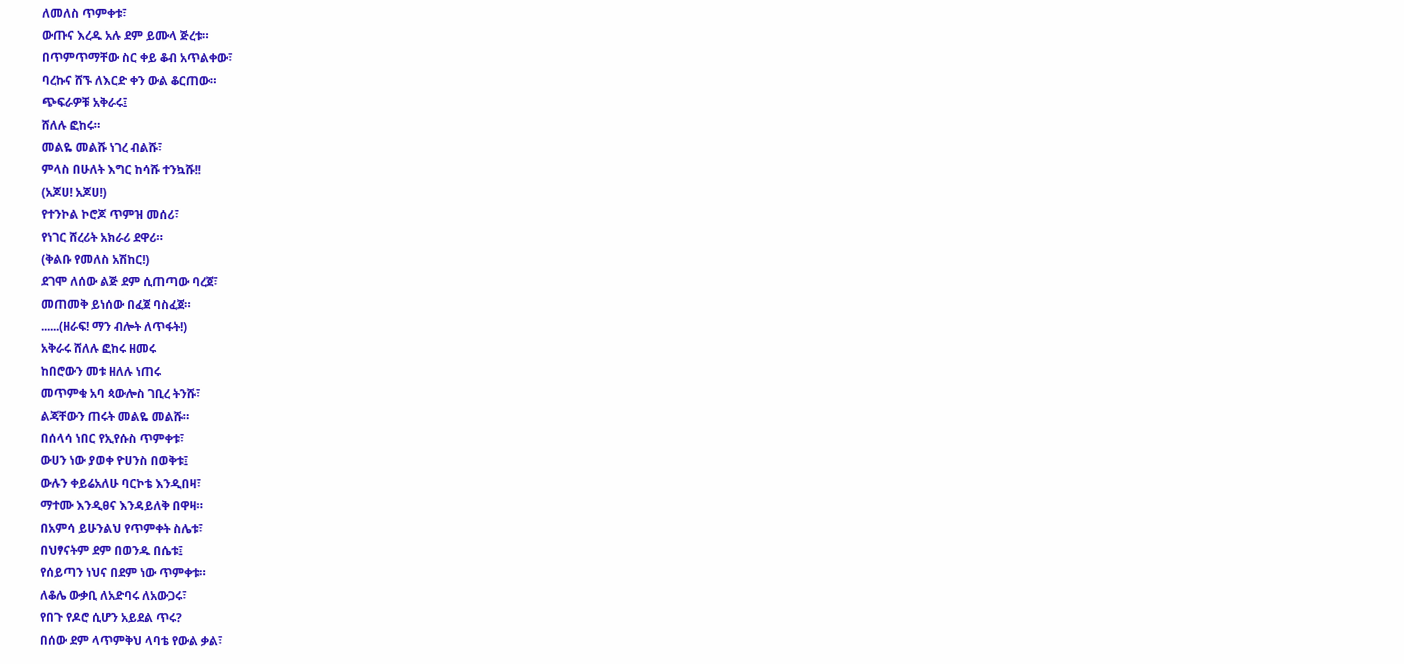ለመለስ ጥምቀቱ፣
ውጡና እረዱ አሉ ደም ይሙላ ጅረቱ።
በጥምጥማቸው ስር ቀይ ቆብ አጥልቀው፣
ባረኩና ሸኙ ለእርድ ቀን ውል ቆርጠው።
ጭፍራዎቹ አቅራሩ፤
ሸለሉ ፎከሩ።
መልዬ መልሹ ነገረ ብልሹ፣
ምላስ በሁለት እግር ከሳሹ ተንኳሹ!!
(አጆሀ! አጆሀ!)
የተንኮል ኮሮጆ ጥምዝ መሰሪ፣
የነገር ሸረሪት አክራሪ ደዋሪ።
(ቅልቡ የመለስ አሽከር!)
ደገሞ ለሰው ልጅ ደም ሲጠጣው ባረጀ፣
መጠመቅ ይነሰው በፈጀ ባስፈጀ።
......(ዘራፍ! ማን ብሎት ለጥፋት!)
አቅራሩ ሸለሉ ፎከሩ ዘመሩ
ከበሮውን መቱ ዘለሉ ነጠሩ
መጥምቁ አባ ጳውሎስ ገቢረ ትንሹ፣
ልጃቸውን ጠሩት መልዬ መልሹ።
በሰላሳ ነበር የኢየሱስ ጥምቀቱ፣
ውሀን ነው ያወቀ ዮሀንስ በወቅቱ፤
ውሉን ቀይሬአለሁ ባርኮቴ እንዲበዛ፣
ማተሙ እንዲፀና እንዳይለቅ በዋዛ።
በአምሳ ይሁንልህ የጥምቀት ስሌቱ፣
በህፃናትም ደም በወንዱ በሴቱ፤
የሰይጣን ነህና በደም ነው ጥምቀቱ።
ለቆሌ ውቃቢ ለአድባሩ ለአውጋሩ፣
የበጉ የዶሮ ሲሆን አይደል ጥሩ?
በሰው ደም ላጥምቅህ ላባቴ የውል ቃል፣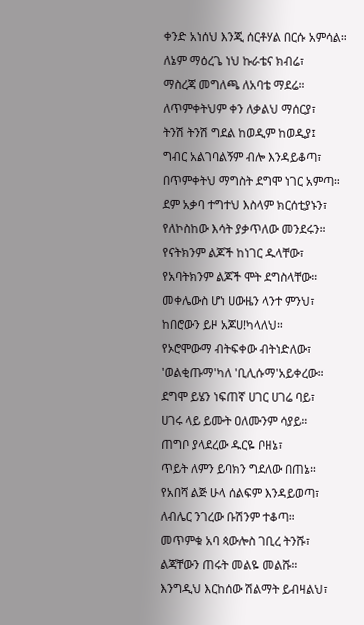ቀንድ አነሰህ እንጂ ሰርቶሃል በርሱ አምሳል።
ለኔም ማዕረጌ ነህ ኩራቴና ክብሬ፣
ማስረጃ መግለጫ ለአባቴ ማደሬ።
ለጥምቀትህም ቀን ለቃልህ ማሰርያ፣
ትንሽ ትንሽ ግደል ከወዲም ከወዲያ፤
ግብር አልገባልኝም ብሎ እንዳይቆጣ፣
በጥምቀትህ ማግስት ደግሞ ነገር አምጣ።
ደም አቃባ ተግተህ እስላም ክርሰቲያኑን፣
የለኮስከው እሳት ያቃጥለው መንደሩን።
የናትክንም ልጆች ከነገር ዱላቸው፣
የአባትክንም ልጆች ሞት ደግስላቸው።
መቀሌውስ ሆነ ሀውዜን ላንተ ምንህ፣
ከበሮውን ይዞ አጆሀ!ካላለህ።
የኦሮሞውማ ብትፍቀው ብትነድለው፣
'ወልቂጡማ'ካለ 'ቢሊሱማ'አይቀረው።
ደግሞ ይሄን ነፍጠኛ ሀገር ሀገሬ ባይ፣
ሀገሩ ላይ ይሙት ዐለሙንም ሳያይ።
ጠግቦ ያላደረው ዱርዬ ቦዘኔ፣
ጥይት ለምን ይባክን ግደለው በጠኔ።
የአበሻ ልጅ ሁላ ሰልፍም እንዳይወጣ፣
ለብሌር ንገረው ቡሽንም ተቆጣ።
መጥምቁ አባ ጳውሎስ ገቢረ ትንሹ፣
ልጃቸውን ጠሩት መልዬ መልሹ።
እንግዲህ እርከሰው ሽልማት ይብዛልህ፣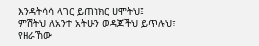እንዳትሳሳ ላገር ይጠነክር ሀሞትህ፤
ምሽትህ ለአንተ አትሁን ወዳጆችህ ይጥሉህ፣
የዘራኸው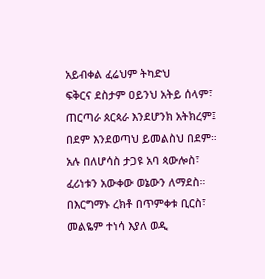አይብቀል ፈሬህም ትካድህ
ፍቅርና ደስታም ዐይንህ አትይ ሰላም፣
ጠርጣራ ጰርጳራ እንደሆንክ አትክረም፤
በደም እንደወጣህ ይመልስህ በደም።
አሉ በለሆሳስ ታጋዩ አባ ጳውሎስ፣
ፈሪነቱን አውቀው ወኔውን ለማደስ።
በእርግማኑ ረክቶ በጥምቀቱ ቢርስ፣
መልዬም ተነሳ እያለ ወዲ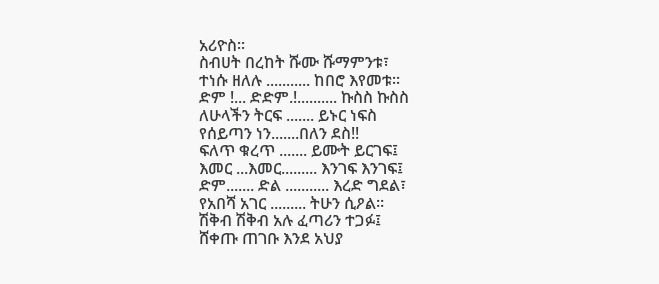አሪዮስ።
ስብሀት በረከት ሹሙ ሹማምንቱ፣
ተነሱ ዘለሉ ........... ከበሮ እየመቱ።
ድም !... ድድም.!.......... ኩስስ ኩስስ
ለሁላችን ትርፍ ....... ይኑር ነፍስ
የሰይጣን ነን.......በለን ደስ!!
ፍለጥ ቁረጥ ....... ይሙት ይርገፍ፤
እመር ...እመር......... እንገፍ እንገፍ፤
ድም....... ድል ........... እረድ ግደል፣
የአበሻ አገር ......... ትሁን ሲዖል።
ሽቅብ ሽቅብ አሉ ፈጣሪን ተጋፉ፤
ሸቀጡ ጠገቡ እንደ አህያ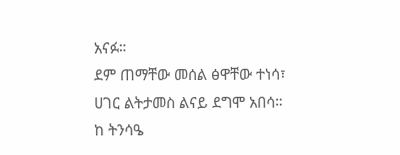አናፉ።
ደም ጠማቸው መሰል ፅዋቸው ተነሳ፣
ሀገር ልትታመስ ልናይ ደግሞ አበሳ።
ከ ትንሳዔ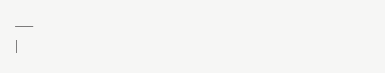___
|